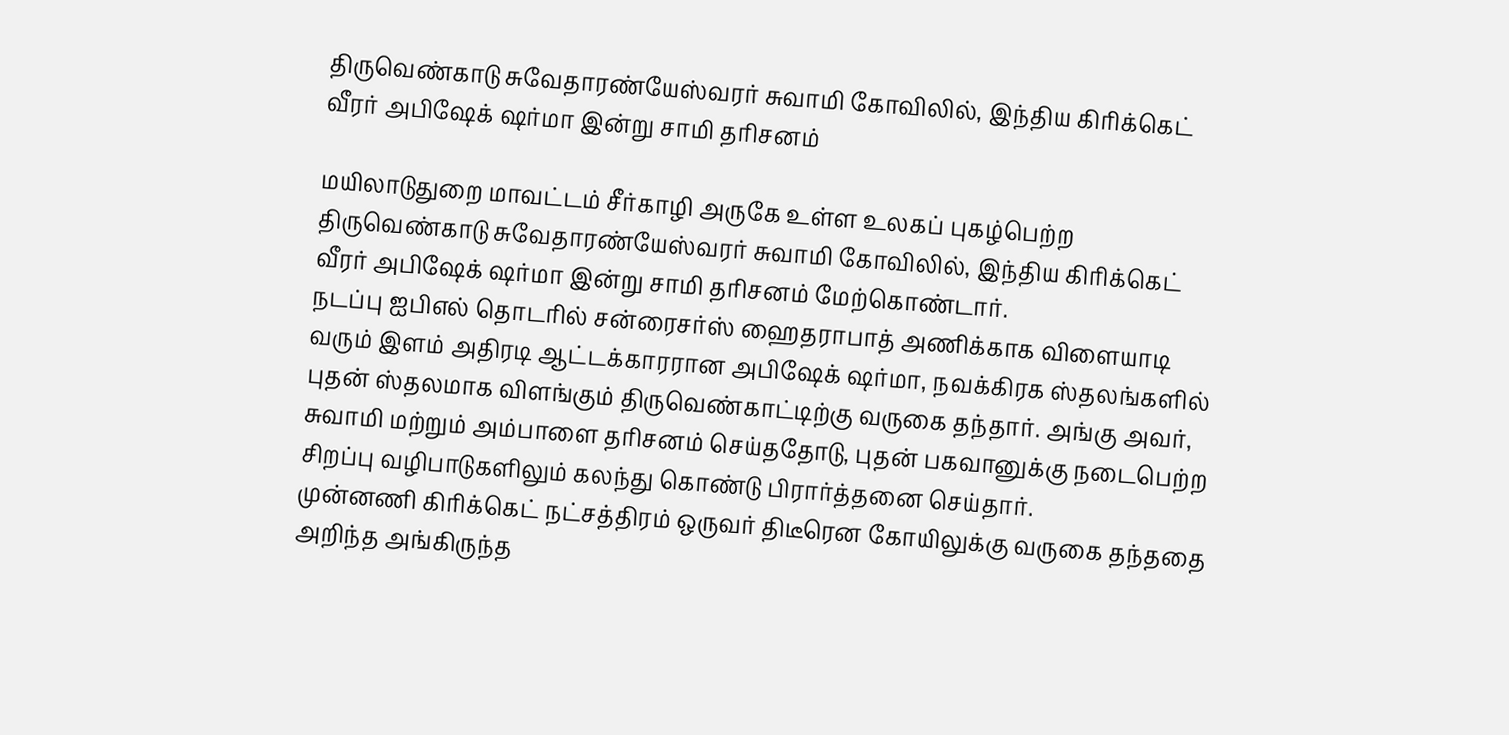திருவெண்காடு சுவேதாரண்யேஸ்வரர் சுவாமி கோவிலில், இந்திய கிரிக்கெட் வீரர் அபிஷேக் ஷர்மா இன்று சாமி தரிசனம்

மயிலாடுதுறை மாவட்டம் சீர்காழி அருகே உள்ள உலகப் புகழ்பெற்ற திருவெண்காடு சுவேதாரண்யேஸ்வரர் சுவாமி கோவிலில், இந்திய கிரிக்கெட் வீரர் அபிஷேக் ஷர்மா இன்று சாமி தரிசனம் மேற்கொண்டார்.
நடப்பு ஐபிஎல் தொடரில் சன்ரைசர்ஸ் ஹைதராபாத் அணிக்காக விளையாடி வரும் இளம் அதிரடி ஆட்டக்காரரான அபிஷேக் ஷர்மா, நவக்கிரக ஸ்தலங்களில் புதன் ஸ்தலமாக விளங்கும் திருவெண்காட்டிற்கு வருகை தந்தார். அங்கு அவர், சுவாமி மற்றும் அம்பாளை தரிசனம் செய்ததோடு, புதன் பகவானுக்கு நடைபெற்ற சிறப்பு வழிபாடுகளிலும் கலந்து கொண்டு பிரார்த்தனை செய்தார்.
முன்னணி கிரிக்கெட் நட்சத்திரம் ஒருவர் திடீரென கோயிலுக்கு வருகை தந்ததை அறிந்த அங்கிருந்த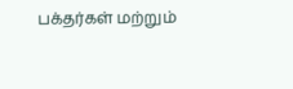பக்தர்கள் மற்றும்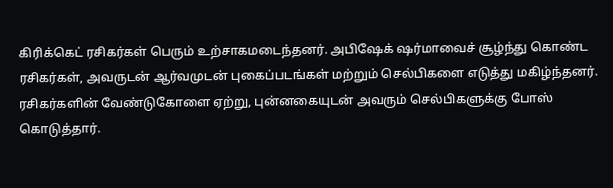கிரிக்கெட் ரசிகர்கள் பெரும் உற்சாகமடைந்தனர். அபிஷேக் ஷர்மாவைச் சூழ்ந்து கொண்ட ரசிகர்கள், அவருடன் ஆர்வமுடன் புகைப்படங்கள் மற்றும் செல்பிகளை எடுத்து மகிழ்ந்தனர். ரசிகர்களின் வேண்டுகோளை ஏற்று, புன்னகையுடன் அவரும் செல்பிகளுக்கு போஸ் கொடுத்தார்.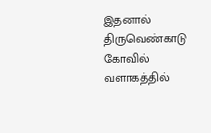இதனால் திருவெண்காடு கோவில் வளாகத்தில்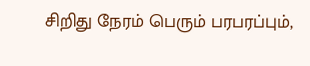சிறிது நேரம் பெரும் பரபரப்பும்,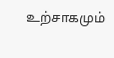உற்சாகமும்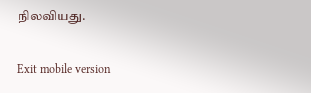நிலவியது.

Exit mobile version